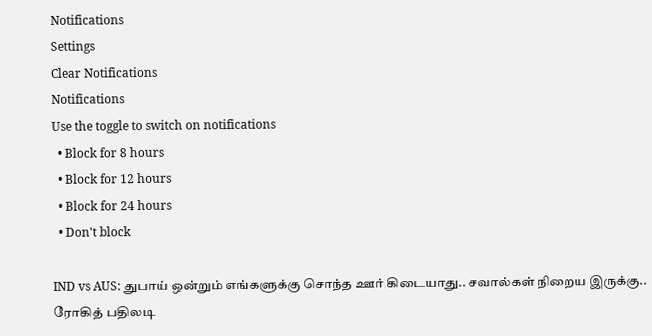Notifications
Settings
Clear Notifications
Notifications
Use the toggle to switch on notifications
  • Block for 8 hours
  • Block for 12 hours
  • Block for 24 hours
  • Don't block

IND vs AUS: துபாய் ஒன்றும் எங்களுக்கு சொந்த ஊர் கிடையாது.. சவால்கள் நிறைய இருக்கு.. ரோகித் பதிலடி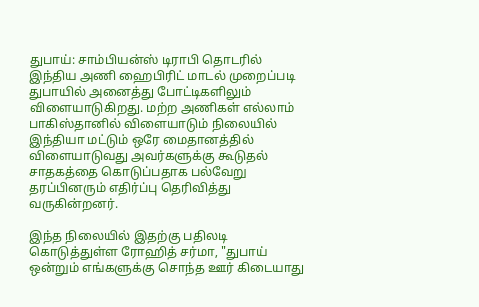துபாய்: சாம்பியன்ஸ் டிராபி தொடரில் இந்திய அணி ஹைபிரிட் மாடல் முறைப்படி துபாயில் அனைத்து போட்டிகளிலும் விளையாடுகிறது. மற்ற அணிகள் எல்லாம் பாகிஸ்தானில் விளையாடும் நிலையில் இந்தியா மட்டும் ஒரே மைதானத்தில் விளையாடுவது அவர்களுக்கு கூடுதல் சாதகத்தை கொடுப்பதாக பல்வேறு தரப்பினரும் எதிர்ப்பு தெரிவித்து வருகின்றனர்.

இந்த நிலையில் இதற்கு பதிலடி கொடுத்துள்ள ரோஹித் சர்மா, "துபாய் ஒன்றும் எங்களுக்கு சொந்த ஊர் கிடையாது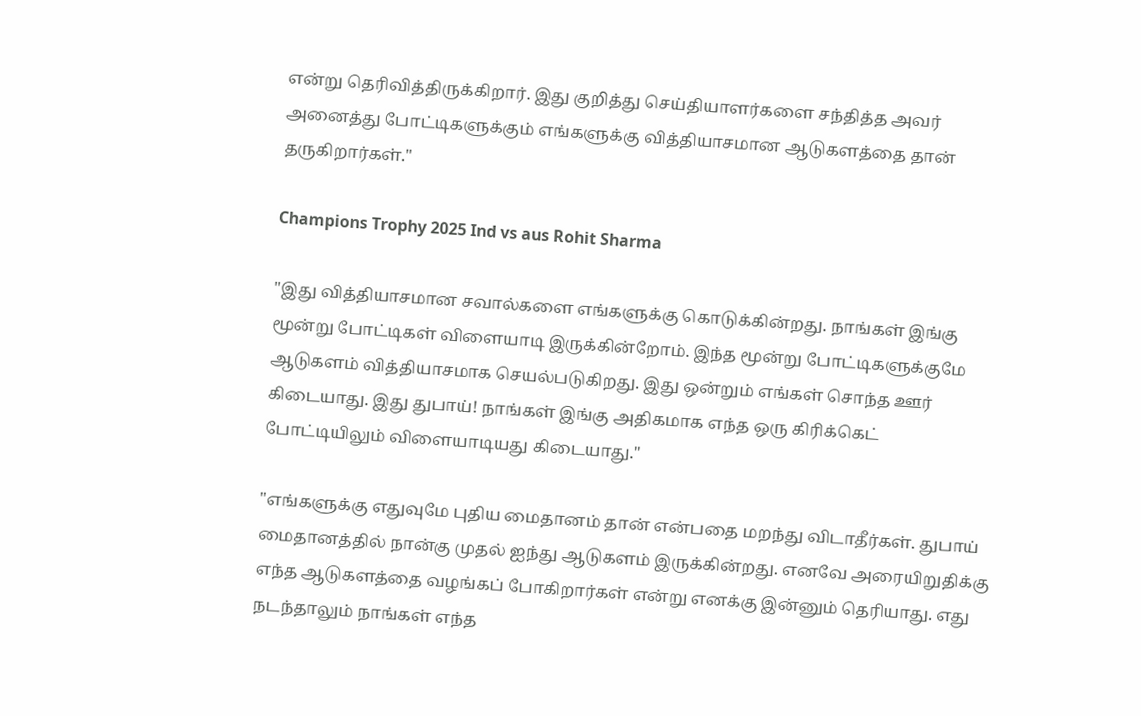என்று தெரிவித்திருக்கிறார். இது குறித்து செய்தியாளர்களை சந்தித்த அவர் அனைத்து போட்டிகளுக்கும் எங்களுக்கு வித்தியாசமான ஆடுகளத்தை தான் தருகிறார்கள்."

Champions Trophy 2025 Ind vs aus Rohit Sharma

"இது வித்தியாசமான சவால்களை எங்களுக்கு கொடுக்கின்றது. நாங்கள் இங்கு மூன்று போட்டிகள் விளையாடி இருக்கின்றோம். இந்த மூன்று போட்டிகளுக்குமே ஆடுகளம் வித்தியாசமாக செயல்படுகிறது. இது ஒன்றும் எங்கள் சொந்த ஊர் கிடையாது. இது துபாய்! நாங்கள் இங்கு அதிகமாக எந்த ஒரு கிரிக்கெட் போட்டியிலும் விளையாடியது கிடையாது."

"எங்களுக்கு எதுவுமே புதிய மைதானம் தான் என்பதை மறந்து விடாதீர்கள். துபாய் மைதானத்தில் நான்கு முதல் ஐந்து ஆடுகளம் இருக்கின்றது. எனவே அரையிறுதிக்கு எந்த ஆடுகளத்தை வழங்கப் போகிறார்கள் என்று எனக்கு இன்னும் தெரியாது. எது நடந்தாலும் நாங்கள் எந்த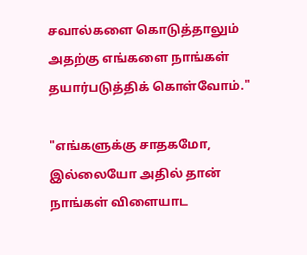சவால்களை கொடுத்தாலும் அதற்கு எங்களை நாங்கள் தயார்படுத்திக் கொள்வோம்."

"எங்களுக்கு சாதகமோ, இல்லையோ அதில் தான் நாங்கள் விளையாட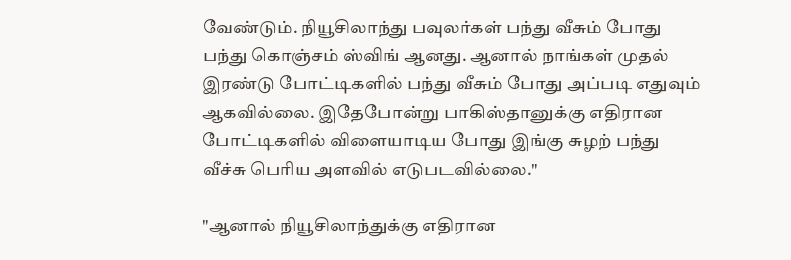வேண்டும். நியூசிலாந்து பவுலர்கள் பந்து வீசும் போது பந்து கொஞ்சம் ஸ்விங் ஆனது. ஆனால் நாங்கள் முதல் இரண்டு போட்டிகளில் பந்து வீசும் போது அப்படி எதுவும் ஆகவில்லை. இதேபோன்று பாகிஸ்தானுக்கு எதிரான போட்டிகளில் விளையாடிய போது இங்கு சுழற் பந்து வீச்சு பெரிய அளவில் எடுபடவில்லை."

"ஆனால் நியூசிலாந்துக்கு எதிரான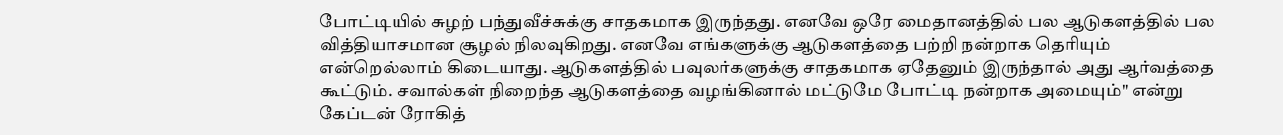போட்டியில் சுழற் பந்துவீச்சுக்கு சாதகமாக இருந்தது. எனவே ஒரே மைதானத்தில் பல ஆடுகளத்தில் பல வித்தியாசமான சூழல் நிலவுகிறது. எனவே எங்களுக்கு ஆடுகளத்தை பற்றி நன்றாக தெரியும் என்றெல்லாம் கிடையாது. ஆடுகளத்தில் பவுலர்களுக்கு சாதகமாக ஏதேனும் இருந்தால் அது ஆர்வத்தை கூட்டும். சவால்கள் நிறைந்த ஆடுகளத்தை வழங்கினால் மட்டுமே போட்டி நன்றாக அமையும்" என்று கேப்டன் ரோகித்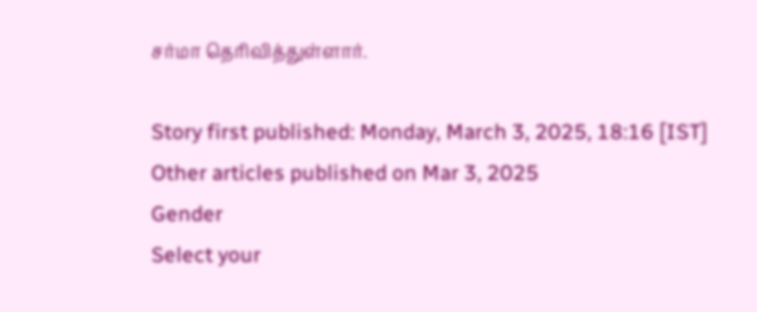சர்மா தெரிவித்துள்ளார்.

Story first published: Monday, March 3, 2025, 18:16 [IST]
Other articles published on Mar 3, 2025
Gender
Select your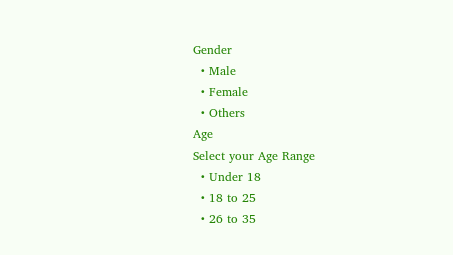Gender
  • Male
  • Female
  • Others
Age
Select your Age Range
  • Under 18
  • 18 to 25
  • 26 to 35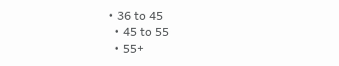• 36 to 45
  • 45 to 55
  • 55+